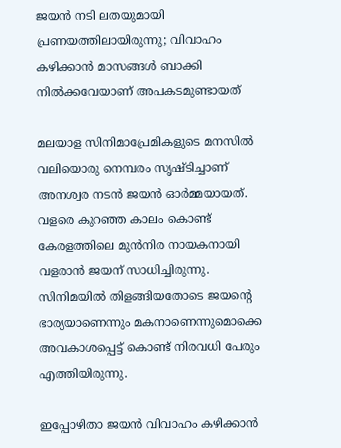ജയന്‍ നടി ലതയുമായി പ്രണയത്തിലായിരുന്നു; വിവാഹം കഴിക്കാന്‍ മാസങ്ങള്‍ ബാക്കി നില്‍ക്കവേയാണ് അപകടമുണ്ടായത്

മലയാള സിനിമാപ്രേമികളുടെ മനസില്‍ വലിയൊരു നെമ്പരം സൃഷ്ടിച്ചാണ് അനശ്വര നടന്‍ ജയന്‍ ഓര്‍മ്മയായത്. വളരെ കുറഞ്ഞ കാലം കൊണ്ട് കേരളത്തിലെ മുന്‍നിര നായകനായി വളരാന്‍ ജയന് സാധിച്ചിരുന്നു. സിനിമയില്‍ തിളങ്ങിയതോടെ ജയന്റെ ഭാര്യയാണെന്നും മകനാണെന്നുമൊക്കെ അവകാശപ്പെട്ട് കൊണ്ട് നിരവധി പേരും എത്തിയിരുന്നു.

ഇപ്പോഴിതാ ജയന്‍ വിവാഹം കഴിക്കാന്‍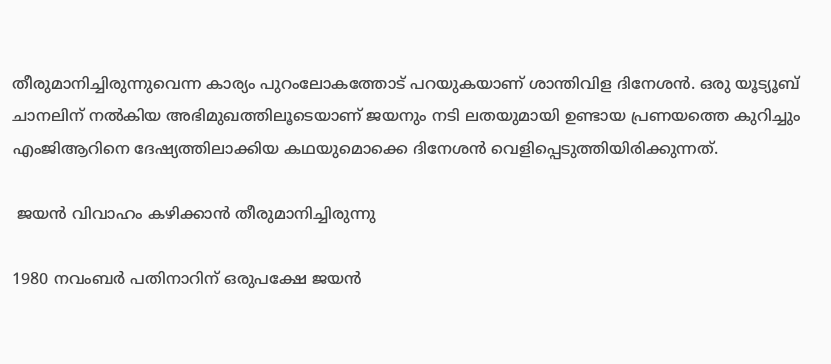തീരുമാനിച്ചിരുന്നുവെന്ന കാര്യം പുറംലോകത്തോട് പറയുകയാണ് ശാന്തിവിള ദിനേശന്‍. ഒരു യൂട്യൂബ് ചാനലിന് നല്‍കിയ അഭിമുഖത്തിലൂടെയാണ് ജയനും നടി ലതയുമായി ഉണ്ടായ പ്രണയത്തെ കുറിച്ചും എംജിആറിനെ ദേഷ്യത്തിലാക്കിയ കഥയുമൊക്കെ ദിനേശന്‍ വെളിപ്പെടുത്തിയിരിക്കുന്നത്.

 ജയന്‍ വിവാഹം കഴിക്കാന്‍ തീരുമാനിച്ചിരുന്നു

1980 നവംബര്‍ പതിനാറിന് ഒരുപക്ഷേ ജയന്‍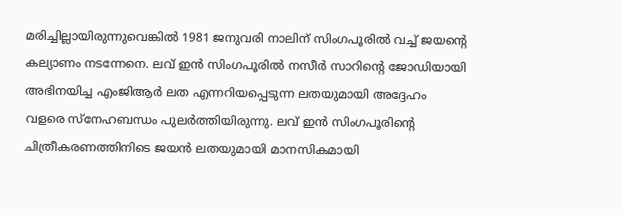മരിച്ചില്ലായിരുന്നുവെങ്കില്‍ 1981 ജനുവരി നാലിന് സിംഗപൂരില്‍ വച്ച് ജയന്റെ കല്യാണം നടന്നേനെ. ലവ് ഇന്‍ സിംഗപൂരില്‍ നസീര്‍ സാറിന്റെ ജോഡിയായി അഭിനയിച്ച എംജിആര്‍ ലത എന്നറിയപ്പെടുന്ന ലതയുമായി അദ്ദേഹം വളരെ സ്‌നേഹബന്ധം പുലര്‍ത്തിയിരുന്നു. ലവ് ഇന്‍ സിംഗപൂരിന്റെ ചിത്രീകരണത്തിനിടെ ജയന്‍ ലതയുമായി മാനസികമായി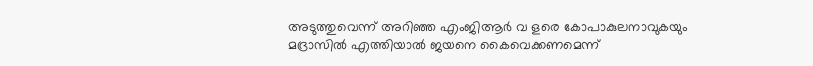അടുത്തുവെന്ന് അറിഞ്ഞ എംജിആര്‍ വ ളരെ കോപാകുലനാവുകയും മദ്രാസില്‍ എത്തിയാല്‍ ജയനെ കൈവെക്കണമെന്ന്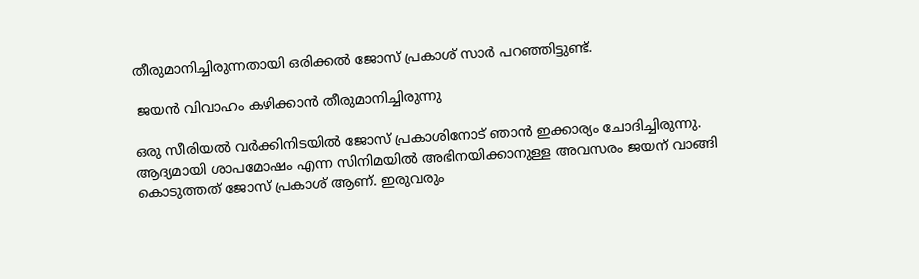തീരുമാനിച്ചിരുന്നതായി ഒരിക്കല്‍ ജോസ് പ്രകാശ് സാര്‍ പറഞ്ഞിട്ടുണ്ട്.

 ജയന്‍ വിവാഹം കഴിക്കാന്‍ തീരുമാനിച്ചിരുന്നു

ഒരു സീരിയല്‍ വര്‍ക്കിനിടയില്‍ ജോസ് പ്രകാശിനോട് ഞാന്‍ ഇക്കാര്യം ചോദിച്ചിരുന്നു. ആദ്യമായി ശാപമോഷം എന്ന സിനിമയില്‍ അഭിനയിക്കാനുള്ള അവസരം ജയന് വാങ്ങി കൊടുത്തത് ജോസ് പ്രകാശ് ആണ്. ഇരുവരും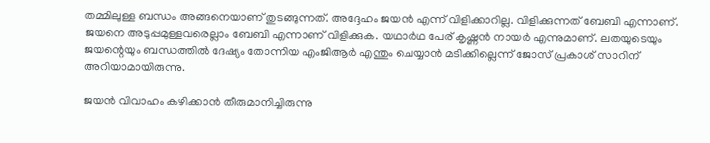തമ്മിലുള്ള ബന്ധം അങ്ങനെയാണ് തുടങ്ങുന്നത്. അദ്ദേഹം ജയന്‍ എന്ന് വിളിക്കാറില്ല. വിളിക്കുന്നത് ബേബി എന്നാണ്. ജയനെ അടുപ്പമുള്ളവരെല്ലാം ബേബി എന്നാണ് വിളിക്കുക. യഥാര്‍ഥ പേര് കൃഷ്ണന്‍ നായര്‍ എന്നുമാണ്. ലതയുടെയും ജയന്റെയും ബന്ധത്തില്‍ ദേഷ്യം തോന്നിയ എംജിആര്‍ എന്തും ചെയ്യാന്‍ മടിക്കില്ലെന്ന് ജോസ് പ്രകാശ് സാറിന് അറിയാമായിരുന്നു.

ജയന്‍ വിവാഹം കഴിക്കാന്‍ തീരുമാനിച്ചിരുന്നു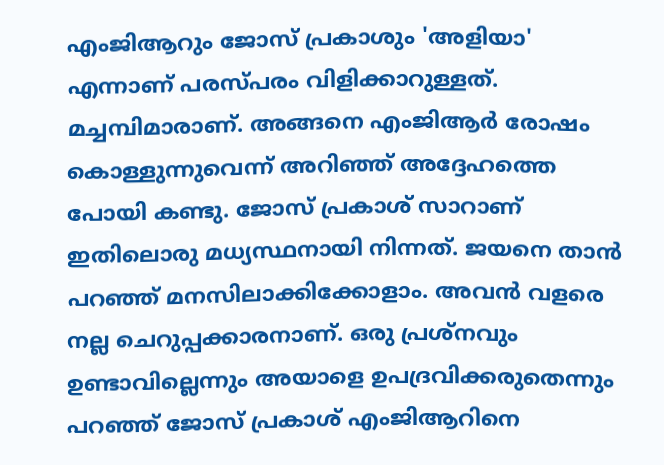എംജിആറും ജോസ് പ്രകാശും 'അളിയാ' എന്നാണ് പരസ്പരം വിളിക്കാറുള്ളത്. മച്ചമ്പിമാരാണ്. അങ്ങനെ എംജിആര്‍ രോഷം കൊള്ളുന്നുവെന്ന് അറിഞ്ഞ് അദ്ദേഹത്തെ പോയി കണ്ടു. ജോസ് പ്രകാശ് സാറാണ് ഇതിലൊരു മധ്യസ്ഥനായി നിന്നത്. ജയനെ താന്‍ പറഞ്ഞ് മനസിലാക്കിക്കോളാം. അവന്‍ വളരെ നല്ല ചെറുപ്പക്കാരനാണ്. ഒരു പ്രശ്‌നവും ഉണ്ടാവില്ലെന്നും അയാളെ ഉപദ്രവിക്കരുതെന്നും പറഞ്ഞ് ജോസ് പ്രകാശ് എംജിആറിനെ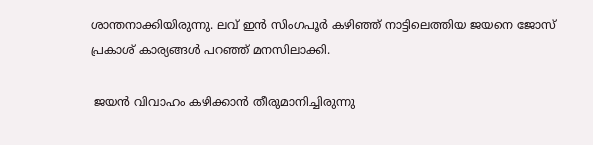ശാന്തനാക്കിയിരുന്നു. ലവ് ഇന്‍ സിംഗപൂര്‍ കഴിഞ്ഞ് നാട്ടിലെത്തിയ ജയനെ ജോസ് പ്രകാശ് കാര്യങ്ങള്‍ പറഞ്ഞ് മനസിലാക്കി.

 ജയന്‍ വിവാഹം കഴിക്കാന്‍ തീരുമാനിച്ചിരുന്നു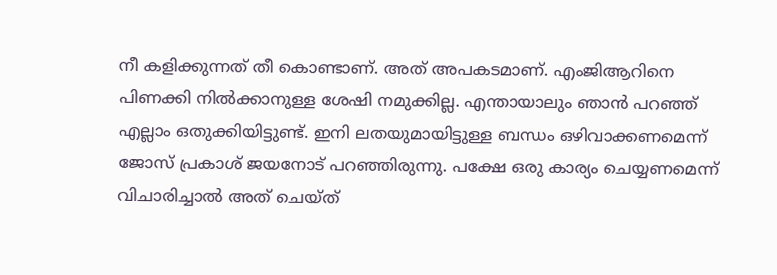നീ കളിക്കുന്നത് തീ കൊണ്ടാണ്. അത് അപകടമാണ്. എംജിആറിനെ പിണക്കി നില്‍ക്കാനുള്ള ശേഷി നമുക്കില്ല. എന്തായാലും ഞാന്‍ പറഞ്ഞ് എല്ലാം ഒതുക്കിയിട്ടുണ്ട്. ഇനി ലതയുമായിട്ടുള്ള ബന്ധം ഒഴിവാക്കണമെന്ന് ജോസ് പ്രകാശ് ജയനോട് പറഞ്ഞിരുന്നു. പക്ഷേ ഒരു കാര്യം ചെയ്യണമെന്ന് വിചാരിച്ചാല്‍ അത് ചെയ്ത്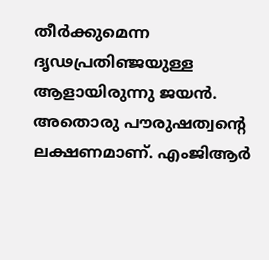തീര്‍ക്കുമെന്ന ദൃഢപ്രതിഞ്ജയുള്ള ആളായിരുന്നു ജയന്‍. അതൊരു പൗരുഷത്വന്റെ ലക്ഷണമാണ്. എംജിആര്‍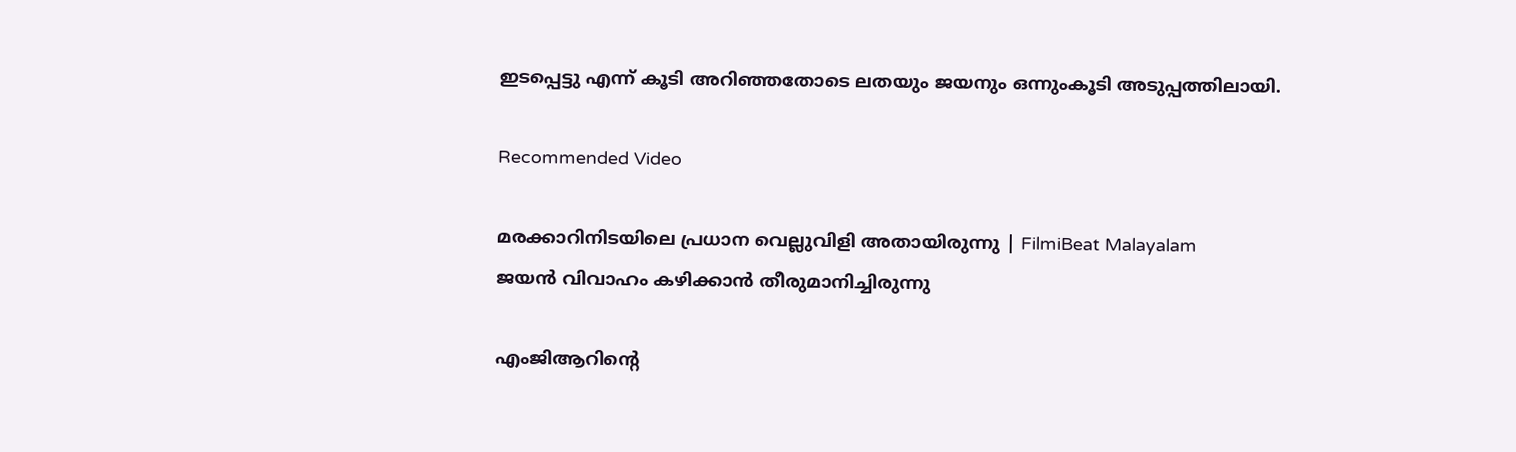ഇടപ്പെട്ടു എന്ന് കൂടി അറിഞ്ഞതോടെ ലതയും ജയനും ഒന്നുംകൂടി അടുപ്പത്തിലായി.

Recommended Video

മരക്കാറിനിടയിലെ പ്രധാന വെല്ലുവിളി അതായിരുന്നു | FilmiBeat Malayalam
ജയന്‍ വിവാഹം കഴിക്കാന്‍ തീരുമാനിച്ചിരുന്നു

എംജിആറിന്റെ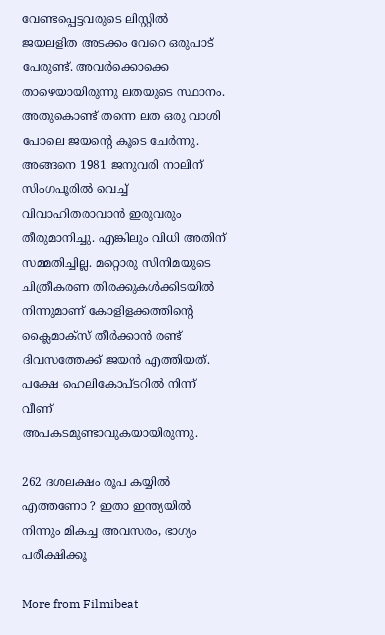വേണ്ടപ്പെട്ടവരുടെ ലിസ്റ്റില്‍ ജയലളിത അടക്കം വേറെ ഒരുപാട് പേരുണ്ട്. അവര്‍ക്കൊക്കെ താഴെയായിരുന്നു ലതയുടെ സ്ഥാനം. അതുകൊണ്ട് തന്നെ ലത ഒരു വാശി പോലെ ജയന്റെ കൂടെ ചേര്‍ന്നു. അങ്ങനെ 1981 ജനുവരി നാലിന് സിംഗപൂരില്‍ വെച്ച് വിവാഹിതരാവാന്‍ ഇരുവരും തീരുമാനിച്ചു. എങ്കിലും വിധി അതിന് സമ്മതിച്ചില്ല. മറ്റൊരു സിനിമയുടെ ചിത്രീകരണ തിരക്കുകള്‍ക്കിടയില്‍ നിന്നുമാണ് കോളിളക്കത്തിന്റെ ക്ലൈമാക്‌സ് തീര്‍ക്കാന്‍ രണ്ട് ദിവസത്തേക്ക് ജയന്‍ എത്തിയത്. പക്ഷേ ഹെലികോപ്ടറില്‍ നിന്ന് വീണ് അപകടമുണ്ടാവുകയായിരുന്നു.

262 ദശലക്ഷം രൂപ കയ്യില്‍ എത്തണോ ? ഇതാ ഇന്ത്യയില്‍ നിന്നും മികച്ച അവസരം, ഭാഗ്യം പരീക്ഷിക്കൂ

More from Filmibeat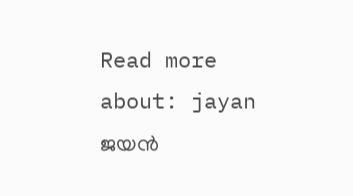Read more about: jayan ജയന്‍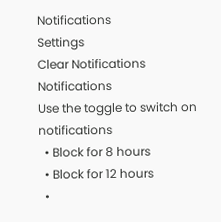Notifications
Settings
Clear Notifications
Notifications
Use the toggle to switch on notifications
  • Block for 8 hours
  • Block for 12 hours
  •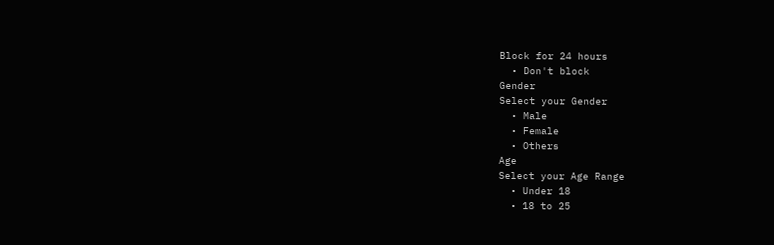Block for 24 hours
  • Don't block
Gender
Select your Gender
  • Male
  • Female
  • Others
Age
Select your Age Range
  • Under 18
  • 18 to 25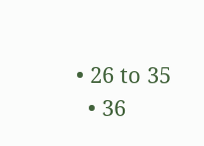• 26 to 35
  • 36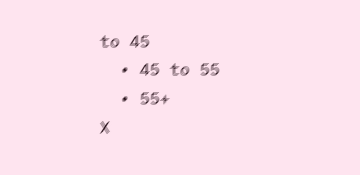to 45
  • 45 to 55
  • 55+
X